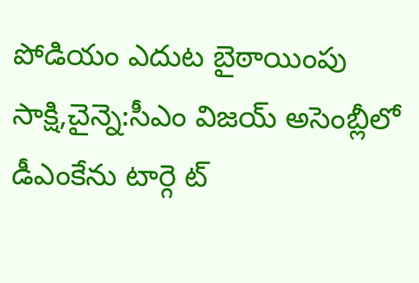పోడియం ఎదుట బైఠాయింపు
సాక్షి,చైన్నె:సీఎం విజయ్ అసెంబ్లీలో డీఎంకేను టార్గె ట్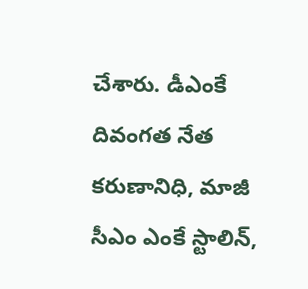చేశారు. డీఎంకే దివంగత నేత కరుణానిధి, మాజీ సీఎం ఎంకే స్టాలిన్,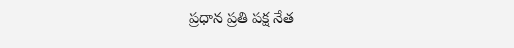ప్రధాన ప్రతి పక్ష నేత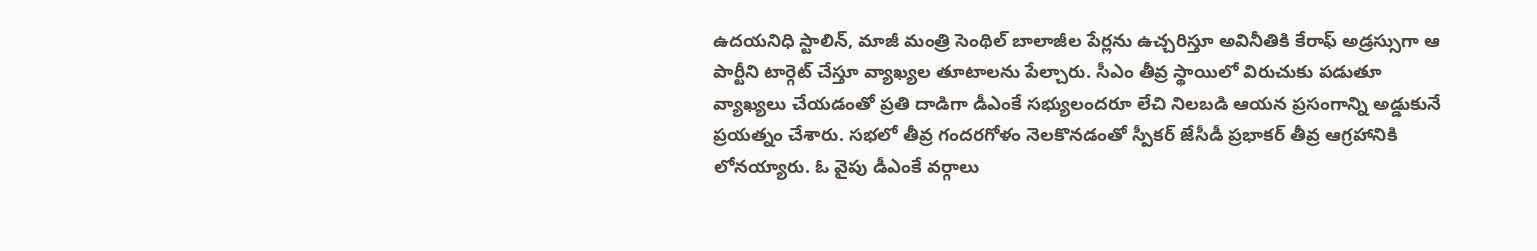ఉదయనిధి స్టాలిన్, మాజీ మంత్రి సెంథిల్ బాలాజీల పేర్లను ఉచ్చరిస్తూ అవినీతికి కేరాఫ్ అడ్రస్సుగా ఆ పార్టీని టార్గెట్ చేస్తూ వ్యాఖ్యల తూటాలను పేల్చారు. సీఎం తీవ్ర స్థాయిలో విరుచుకు పడుతూ వ్యాఖ్యలు చేయడంతో ప్రతి దాడిగా డీఎంకే సభ్యులందరూ లేచి నిలబడి ఆయన ప్రసంగాన్ని అడ్డుకునే ప్రయత్నం చేశారు. సభలో తీవ్ర గందరగోళం నెలకొనడంతో స్పీకర్ జేసీడీ ప్రభాకర్ తీవ్ర ఆగ్రహానికి లోనయ్యారు. ఓ వైపు డీఎంకే వర్గాలు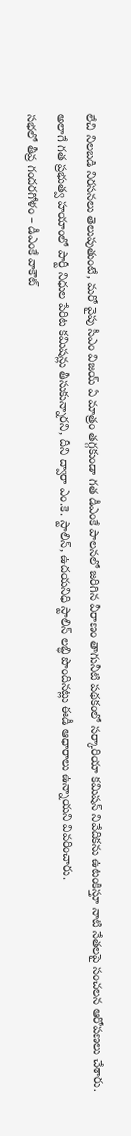లేచి నిలబడి నిరసనలు తెలుపుతుంటే, మరో వైపు సీఎం విజయ్ ఏ మాత్రం తగ్గకుండా గత డీఎంకే పాలనలో జరిగిన వీరాణం తాగునీటి పథకంలో సర్కారియా కమిషన్ నివేదికను ఉటంకిస్తూ నాటి నేతలపై సంచలన ఆరోపణలు చేశారు. అలాగే గత ప్రభుత్వ హయాంలో పార్టీ నిధుల పేరిట కమిషన్లు తీసుకున్నారని, దీని ద్వారా ఎం.కె. స్టాలిన్, ఉదయనిధి స్టాలిన్ లబ్ధి పొందినట్లు ఈడీ ఆధారాలు ఉన్నాయని వివరించారు.
సభలో తీవ్ర గందరగోళం – డీఎంకే వాకౌట్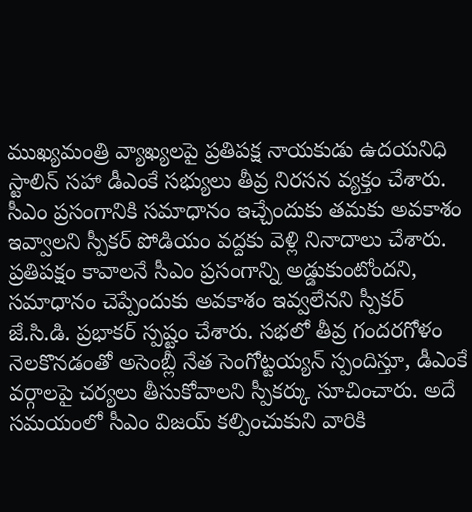ముఖ్యమంత్రి వ్యాఖ్యలపై ప్రతిపక్ష నాయకుడు ఉదయనిధి స్టాలిన్ సహా డీఎంకే సభ్యులు తీవ్ర నిరసన వ్యక్తం చేశారు. సీఎం ప్రసంగానికి సమాధానం ఇచ్చేందుకు తమకు అవకాశం ఇవ్వాలని స్పీకర్ పోడియం వద్దకు వెళ్లి నినాదాలు చేశారు. ప్రతిపక్షం కావాలనే సీఎం ప్రసంగాన్ని అడ్డుకుంటోందని, సమాధానం చెప్పేందుకు అవకాశం ఇవ్వలేనని స్పీకర్ జే.సి.డి. ప్రభాకర్ స్పష్టం చేశారు. సభలో తీవ్ర గందరగోళం నెలకొనడంతో అసెంబ్లీ నేత సెంగోట్టయ్యన్ స్పందిస్తూ, డీఎంకే వర్గాలపై చర్యలు తీసుకోవాలని స్పీకర్కు సూచించారు. అదే సమయంలో సీఎం విజయ్ కల్పించుకుని వారికి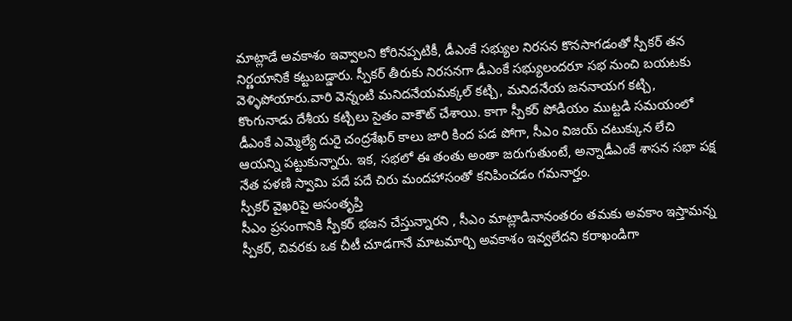మాట్లాడే అవకాశం ఇవ్వాలని కోరినప్పటికీ, డీఎంకే సభ్యుల నిరసన కొనసాగడంతో స్పీకర్ తన నిర్ణయానికే కట్టుబడ్డారు. స్పీకర్ తీరుకు నిరసనగా డీఎంకే సభ్యులందరూ సభ నుంచి బయటకు వెళ్ళిపోయారు.వారి వెన్నంటి మనిదనేయమక్కల్ కట్చి, మనిదనేయ జననాయగ కట్చి, కొంగునాడు దేశీయ కట్చిలు సైతం వాకౌట్ చేశాయి. కాగా స్పీకర్ పోడియం ముట్టడి సమయంలో డీఎంకే ఎమ్మెల్యే దురై చంద్రశేఖర్ కాలు జారి కింద పడ పోగా, సీఎం విజయ్ చటుక్కున లేచి ఆయన్ని పట్టుకున్నారు. ఇక, సభలో ఈ తంతు అంతా జరుగుతుంటే, అన్నాడీఎంకే శాసన సభా పక్ష నేత పళణి స్వామి పదే పదే చిరు మందహాసంతో కనిపించడం గమనార్హం.
స్పీకర్ వైఖరిపై అసంతృప్తి
సీఎం ప్రసంగానికి స్పీకర్ భజన చేస్తున్నారని , సీఎం మాట్లాడినానంతరం తమకు అవకాం ఇస్తామన్న స్పీకర్, చివరకు ఒక చీటీ చూడగానే మాటమార్చి అవకాశం ఇవ్వలేదని కరాఖండిగా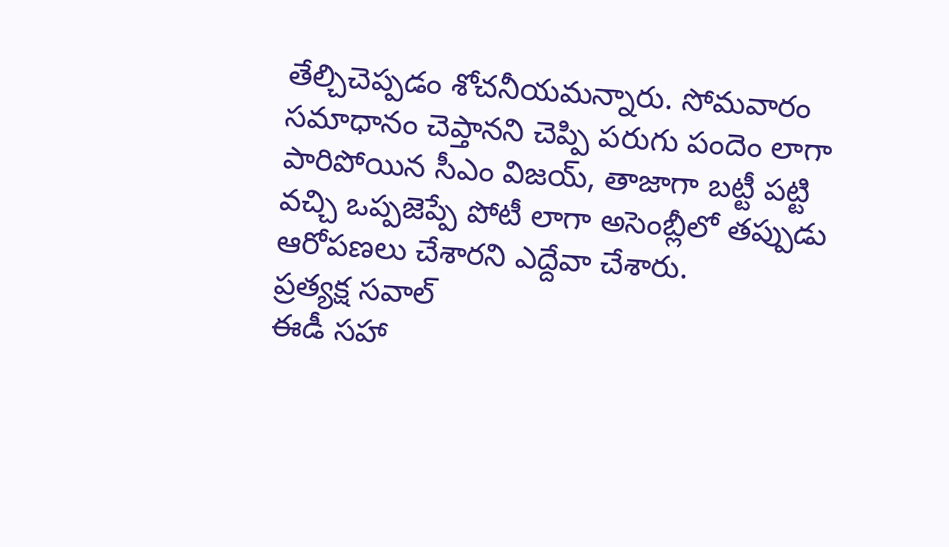తేల్చిచెప్పడం శోచనీయమన్నారు. సోమవారం సమాధానం చెప్తానని చెప్పి పరుగు పందెం లాగా పారిపోయిన సీఎం విజయ్, తాజాగా బట్టీ పట్టి వచ్చి ఒప్పజెప్పే పోటీ లాగా అసెంబ్లీలో తప్పుడు ఆరోపణలు చేశారని ఎద్దేవా చేశారు.
ప్రత్యక్ష సవాల్
ఈడీ సహా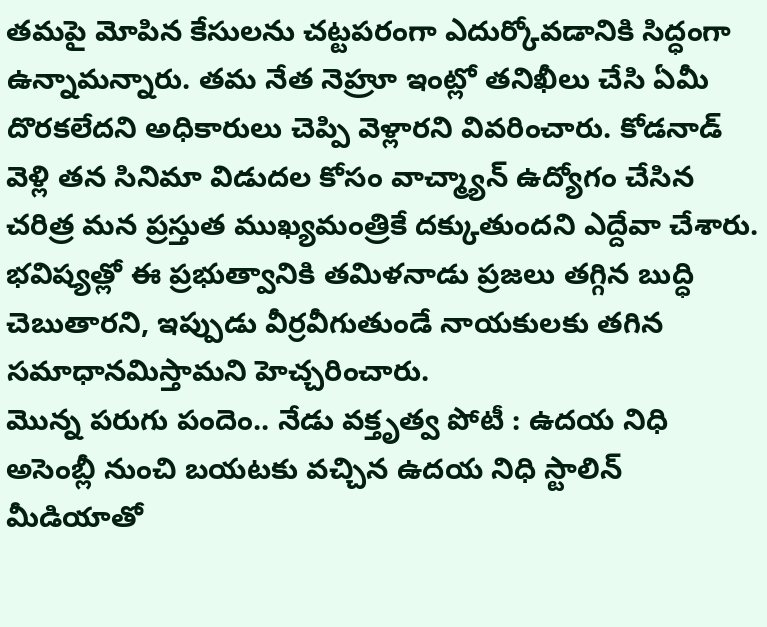తమపై మోపిన కేసులను చట్టపరంగా ఎదుర్కోవడానికి సిద్ధంగా ఉన్నామన్నారు. తమ నేత నెహ్రూ ఇంట్లో తనిఖీలు చేసి ఏమీ దొరకలేదని అధికారులు చెప్పి వెళ్లారని వివరించారు. కోడనాడ్ వెళ్లి తన సినిమా విడుదల కోసం వాచ్మ్యాన్ ఉద్యోగం చేసిన చరిత్ర మన ప్రస్తుత ముఖ్యమంత్రికే దక్కుతుందని ఎద్దేవా చేశారు. భవిష్యత్లో ఈ ప్రభుత్వానికి తమిళనాడు ప్రజలు తగ్గిన బుద్ధి చెబుతారని, ఇప్పుడు వీర్రవీగుతుండే నాయకులకు తగిన సమాధానమిస్తామని హెచ్చరించారు.
మొన్న పరుగు పందెం.. నేడు వక్తృత్వ పోటీ : ఉదయ నిధి
అసెంబ్లీ నుంచి బయటకు వచ్చిన ఉదయ నిధి స్టాలిన్ మీడియాతో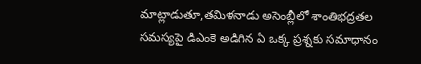మాట్లాడుతూ,తమిళనాడు అసెంబ్లీలో శాంతిభద్రతల సమస్యపై డిఎంకె అడిగిన ఏ ఒక్క ప్రశ్నకు సమాధానం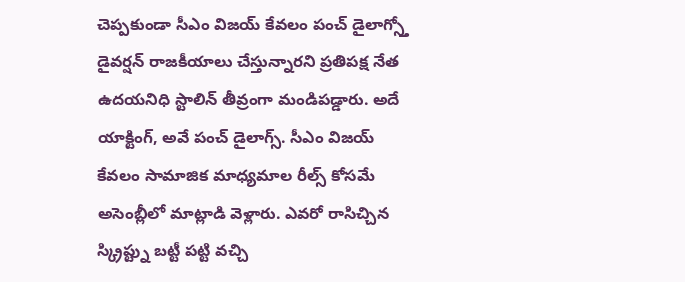చెప్పకుండా సీఎం విజయ్ కేవలం పంచ్ డైలాగ్స్తో డైవర్షన్ రాజకీయాలు చేస్తున్నారని ప్రతిపక్ష నేత ఉదయనిధి స్టాలిన్ తీవ్రంగా మండిపడ్డారు. అదే యాక్టింగ్, అవే పంచ్ డైలాగ్స్. సీఎం విజయ్ కేవలం సామాజిక మాధ్యమాల రీల్స్ కోసమే అసెంబ్లీలో మాట్లాడి వెళ్లారు. ఎవరో రాసిచ్చిన స్క్రిప్ట్ను బట్టీ పట్టి వచ్చి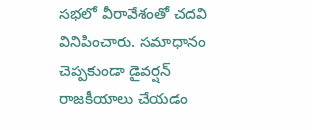సభలో వీరావేశంతో చదవి వినిపించారు. సమాధానం చెప్పకుండా డైవర్షన్ రాజకీయాలు చేయడం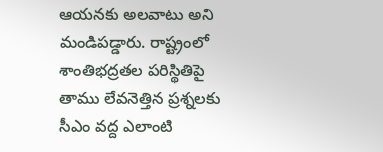ఆయనకు అలవాటు అని మండిపడ్డారు. రాష్ట్రంలో శాంతిభద్రతల పరిస్థితిపై తాము లేవనెత్తిన ప్రశ్నలకు సీఎం వద్ద ఎలాంటి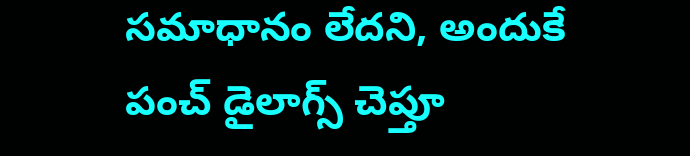సమాధానం లేదని, అందుకే పంచ్ డైలాగ్స్ చెప్తూ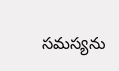సమస్యను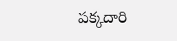పక్కదారి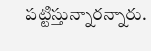పట్టిస్తున్నారన్నారు.